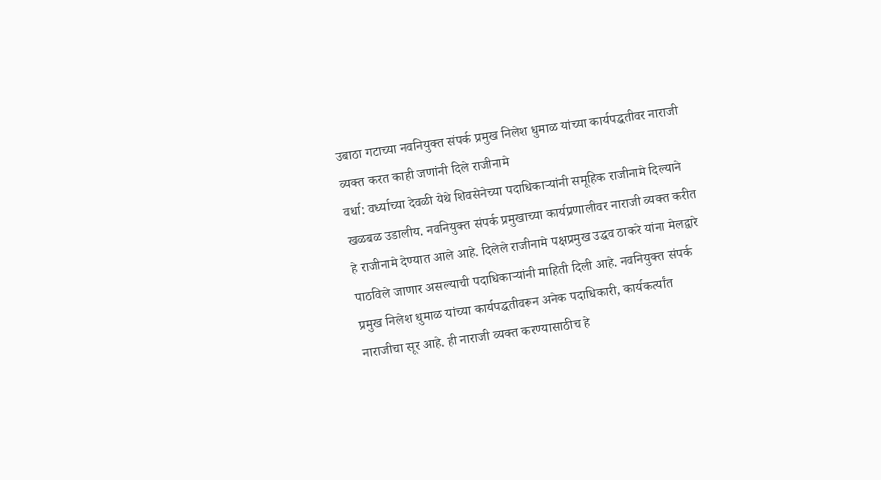उबाठा गटाच्या नवनियुक्त संपर्क प्रमुख निलेश धुमाळ यांच्या कार्यपद्धतीवर नाराजी व्यक्त करत काही जणांनी दिले राजीनामे
वर्धा: वर्ध्याच्या देवळी येथे शिवसेनेच्या पदाधिकाऱ्यांनी समूहिक राजीनामे दिल्याने खळबळ उडालीय. नवनियुक्त संपर्क प्रमुखाच्या कार्यप्रणालीवर नाराजी व्यक्त करीत हे राजीनामे देण्यात आले आहे. दिलेले राजीनामे पक्षप्रमुख उद्धव ठाकरे यांना मेलद्वारे पाठविले जाणार असल्याची पदाधिकाऱ्यांनी माहिती दिली आहे. नवनियुक्त संपर्क प्रमुख निलेश धुमाळ यांच्या कार्यपद्धतीवरून अनेक पदाधिकारी, कार्यकर्त्यांत नाराजीचा सूर आहे. ही नाराजी व्यक्त करण्यासाठीच हे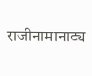राजीनामानाट्य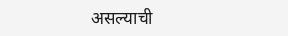असल्याची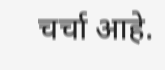चर्चा आहे.